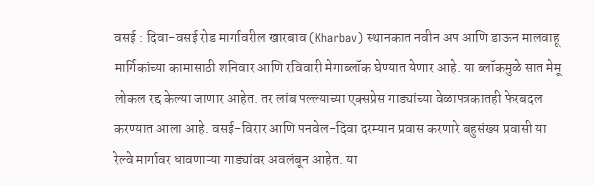वसई : दिवा-वसई रोड मार्गावरील खारबाव (Kharbav) स्थानकात नवीन अप आणि डाऊन मालवाहू मार्गिकांच्या कामासाठी शनिवार आणि रविवारी मेगाब्लॉक घेण्यात येणार आहे. या ब्लॉकमुळे सात मेमू लोकल रद्द केल्या जाणार आहेत. तर लांब पल्ल्याच्या एक्सप्रेस गाड्यांच्या वेळापत्रकातही फेरबदल करण्यात आला आहे. वसई-विरार आणि पनवेल-दिवा दरम्यान प्रवास करणारे बहुसंख्य प्रवासी या रेल्वे मार्गावर धावणाऱ्या गाड्यांवर अवलंबून आहेत. या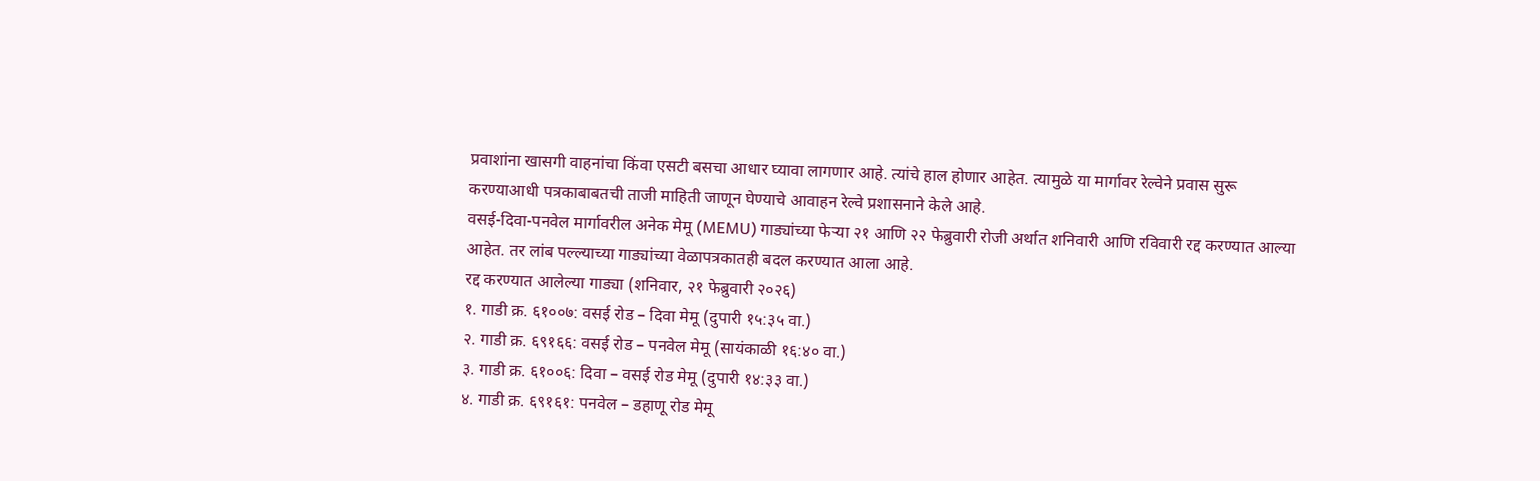प्रवाशांना खासगी वाहनांचा किंवा एसटी बसचा आधार घ्यावा लागणार आहे. त्यांचे हाल होणार आहेत. त्यामुळे या मार्गावर रेल्वेने प्रवास सुरू करण्याआधी पत्रकाबाबतची ताजी माहिती जाणून घेण्याचे आवाहन रेल्वे प्रशासनाने केले आहे.
वसई-दिवा-पनवेल मार्गावरील अनेक मेमू (MEMU) गाड्यांच्या फेऱ्या २१ आणि २२ फेब्रुवारी रोजी अर्थात शनिवारी आणि रविवारी रद्द करण्यात आल्या आहेत. तर लांब पल्ल्याच्या गाड्यांच्या वेळापत्रकातही बदल करण्यात आला आहे.
रद्द करण्यात आलेल्या गाड्या (शनिवार, २१ फेब्रुवारी २०२६)
१. गाडी क्र. ६१००७: वसई रोड – दिवा मेमू (दुपारी १५:३५ वा.)
२. गाडी क्र. ६९१६६: वसई रोड – पनवेल मेमू (सायंकाळी १६:४० वा.)
३. गाडी क्र. ६१००६: दिवा – वसई रोड मेमू (दुपारी १४:३३ वा.)
४. गाडी क्र. ६९१६१: पनवेल – डहाणू रोड मेमू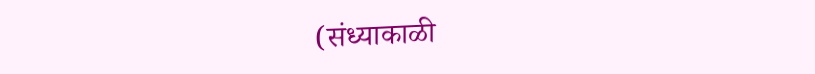(संध्याकाळी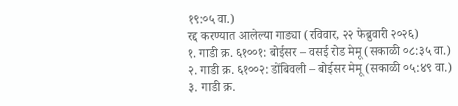१९:०५ वा.)
रद्द करण्यात आलेल्या गाड्या (रविवार, २२ फेब्रुवारी २०२६)
१. गाडी क्र. ६१००१: बोईसर – वसई रोड मेमू (सकाळी ०८:३५ वा.)
२. गाडी क्र. ६१००२: डोंबिवली – बोईसर मेमू (सकाळी ०५:४९ वा.)
३. गाडी क्र.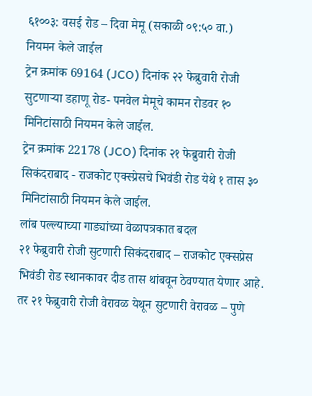६१००३: वसई रोड – दिवा मेमू (सकाळी ०९:५० वा.)
नियमन केले जाईल
ट्रेन क्रमांक 69164 (JCO) दिनांक २२ फेब्रुवारी रोजी सुटणाऱ्या डहाणू रोड- पनवेल मेमूचे कामन रोडवर १० मिनिटांसाठी नियमन केले जाईल.
ट्रेन क्रमांक 22178 (JCO) दिनांक २१ फेब्रुवारी रोजी सिकंदराबाद - राजकोट एक्स्प्रेसचे भिवंडी रोड येथे १ तास ३० मिनिटांसाठी नियमन केले जाईल.
लांब पल्ल्याच्या गाड्यांच्या वेळापत्रकात बदल
२१ फेब्रुवारी रोजी सुटणारी सिकंदराबाद – राजकोट एक्सप्रेस भिवंडी रोड स्थानकावर दीड तास थांबवून ठेवण्यात येणार आहे. तर २१ फेब्रुवारी रोजी वेरावळ येथून सुटणारी वेरावळ – पुणे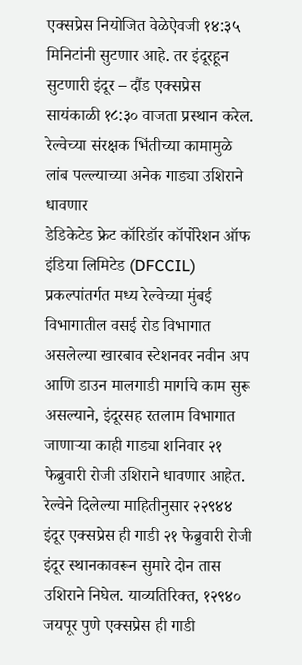एक्सप्रेस नियोजित वेळेऐवजी १४:३५ मिनिटांनी सुटणार आहे. तर इंदूरहून सुटणारी इंदूर – दौंड एक्सप्रेस सायंकाळी १८:३० वाजता प्रस्थान करेल.
रेल्वेच्या संरक्षक भिंतीच्या कामामुळे लांब पल्ल्याच्या अनेक गाड्या उशिराने धावणार
डेडिकेटेड फ्रेट कॉरिडॉर कॉर्पोरेशन ऑफ इंडिया लिमिटेड (DFCCIL) प्रकल्पांतर्गत मध्य रेल्वेच्या मुंबई विभागातील वसई रोड विभागात असलेल्या खारबाव स्टेशनवर नवीन अप आणि डाउन मालगाडी मार्गाचे काम सुरू असल्याने, इंदूरसह रतलाम विभागात जाणाऱ्या काही गाड्या शनिवार २१ फेब्रुवारी रोजी उशिराने धावणार आहेत.
रेल्वेने दिलेल्या माहितीनुसार २२९४४ इंदूर एक्सप्रेस ही गाडी २१ फेब्रुवारी रोजी इंदूर स्थानकावरून सुमारे दोन तास उशिराने निघेल. याव्यतिरिक्त, १२९४० जयपूर पुणे एक्सप्रेस ही गाडी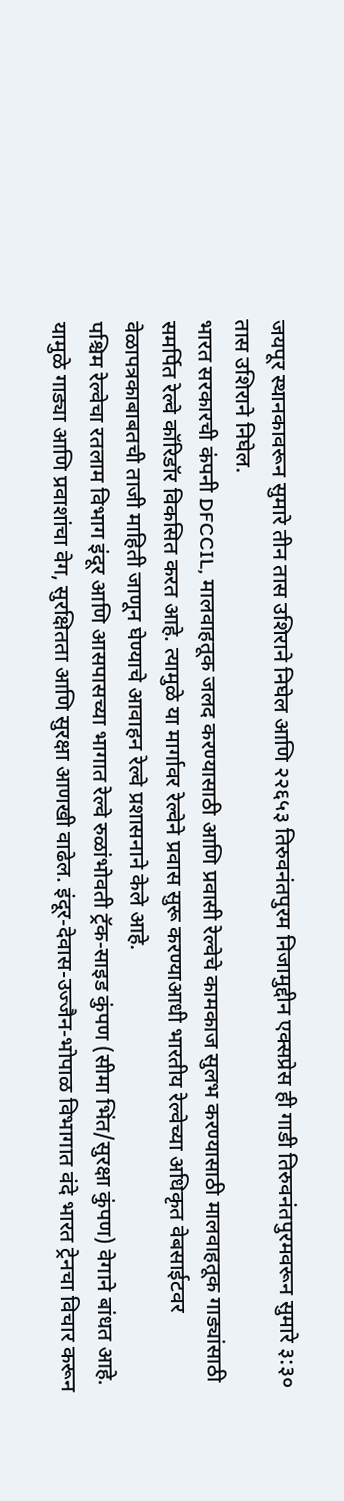जयपूर स्थानकावरून सुमारे तीन तास उशिराने निघेल आणि २२६५३ तिरुवनंतपुरम निजामुद्दीन एक्सप्रेस ही गाडी तिरुवनंतपुरमवरून सुमारे ३:३० तास उशिराने निघेल.
भारत सरकारची कंपनी DFCCIL, मालवाहतूक जलद करण्यासाठी आणि प्रवासी रेल्वेचे कामकाज सुलभ करण्यासाठी मालवाहतूक गाड्यांसाठी समर्पित रेल्वे कॉरिडॉर विकसित करत आहे. त्यामुळे या मार्गावर रेल्वेने प्रवास सुरू करण्याआधी भारतीय रेल्वेच्या अधिकृत वेबसाईटवर वेळापत्रकाबाबतची ताजी माहिती जाणून घेण्याचे आवाहन रेल्वे प्रशासनाने केले आहे.
पश्चिम रेल्वेचा रतलाम विभाग इंदूर आणि आसपासच्या भागात रेल्वे रुळांभोवती ट्रॅक-साइड कुंपण (सीमा भिंत/सुरक्षा कुंपण) वेगाने बांधत आहे. यामुळे गाड्या आणि प्रवाशांचा वेग, सुरक्षितता आणि सुरक्षा आणखी वाढेल. इंदूर-देवास-उज्जैन-भोपाळ विभागात वंदे भारत ट्रेनचा विचार करून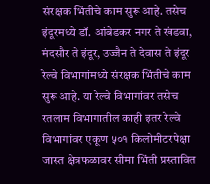संरक्षक भिंतीचे काम सुरू आहे. तसेच इंदूरमध्ये डॉ. आंबेडकर नगर ते खंडवा, मंदसौर ते इंदूर, उज्जैन ते देवास ते इंदूर रेल्वे विभागांमध्ये संरक्षक भिंतीचे काम सुरू आहे. या रेल्वे विभागांवर तसेच रतलाम विभागातील काही इतर रेल्वे विभागांवर एकूण ५०१ किलोमीटरपेक्षा जास्त क्षेत्रफळावर सीमा भिंती प्रस्तावित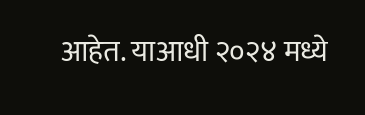आहेत. याआधी २०२४ मध्ये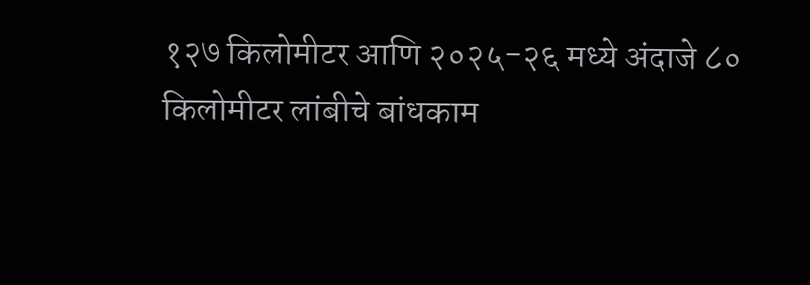१२७ किलोमीटर आणि २०२५-२६ मध्ये अंदाजे ८० किलोमीटर लांबीचे बांधकाम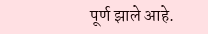पूर्ण झाले आहे.